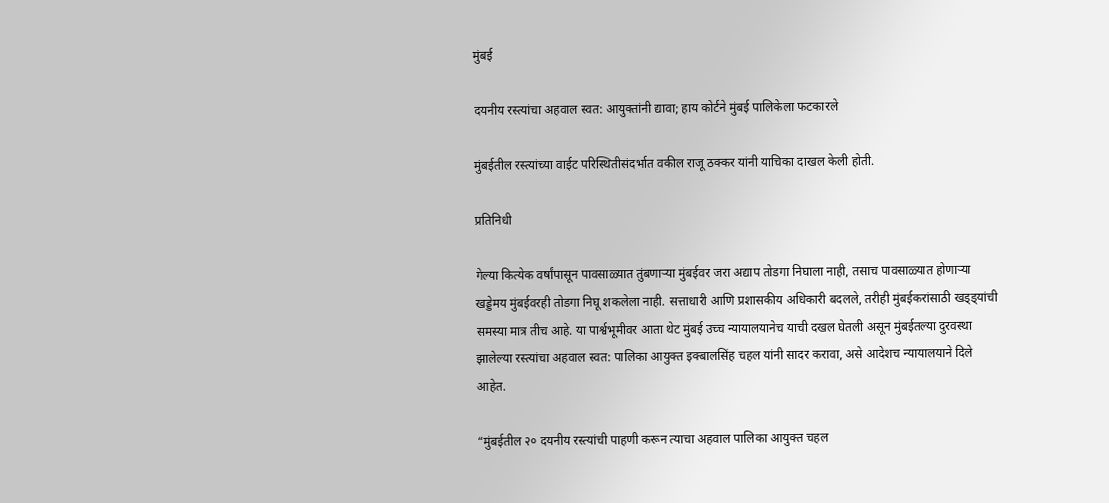मुंबई

दयनीय रस्त्यांचा अहवाल स्वत: आयुक्तांनी द्यावा; हाय कोर्टने मुंबई पालिकेला फटकारले

मुंबईतील रस्त्यांच्या वाईट परिस्थितीसंदर्भात वकील राजू ठक्कर यांनी याचिका दाखल केली होती.

प्रतिनिधी

गेल्या कित्येक वर्षांपासून पावसाळ्यात तुंबणाऱ्या मुंबईवर जरा अद्याप तोडगा निघाला नाही, तसाच पावसाळ्यात होणाऱ्या खड्डेमय मुंबईवरही तोडगा निघू शकलेला नाही. सत्ताधारी आणि प्रशासकीय अधिकारी बदलले, तरीही मुंबईकरांसाठी खड्ड्यांची समस्या मात्र तीच आहे. या पार्श्वभूमीवर आता थेट मुंबई उच्च न्यायालयानेच याची दखल घेतली असून मुंबईतल्या दुरवस्था झालेल्या रस्त्यांचा अहवाल स्वत: पालिका आयुक्त इक्बालसिंह चहल यांनी सादर करावा, असे आदेशच न्यायालयाने दिले आहेत.

“मुंबईतील २० दयनीय रस्त्यांची पाहणी करून त्याचा अहवाल पालिका आयुक्त चहल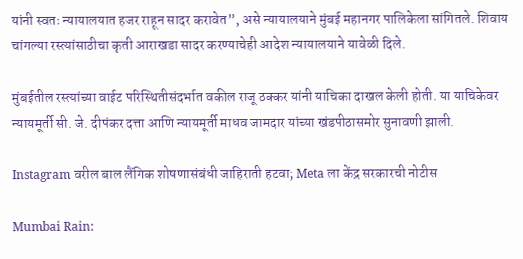यांनी स्वतः न्यायालयात हजर राहून सादर करावेत”, असे न्यायालयाने मुंबई महानगर पालिकेला सांगितले. शिवाय चांगल्या रस्त्यांसाठीचा कृती आराखडा सादर करण्याचेही आदेश न्यायालयाने यावेळी दिले.

मुंबईतील रस्त्यांच्या वाईट परिस्थितीसंदर्भात वकील राजू ठक्कर यांनी याचिका दाखल केली होती. या याचिकेवर न्यायमूर्ती सी. जे. दीपंकर दत्ता आणि न्यायमूर्ती माधव जामदार यांच्या खंडपीठासमोर सुनावणी झाली.

Instagram वरील बाल लैंगिक शोषणासंबंधी जाहिराती हटवा; Meta ला केंद्र सरकारची नोटीस

Mumbai Rain: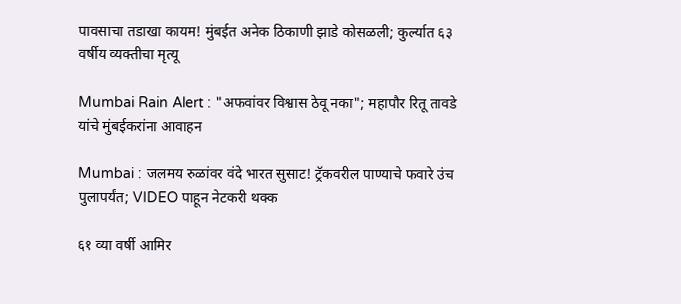पावसाचा तडाखा कायम! मुंबईत अनेक ठिकाणी झाडे कोसळली; कुर्ल्यात ६३ वर्षीय व्यक्तीचा मृत्यू

Mumbai Rain Alert : "अफवांवर विश्वास ठेवू नका"; महापौर रितू तावडे यांचे मुंबईकरांना आवाहन

Mumbai : जलमय रुळांवर वंदे भारत सुसाट! ट्रॅकवरील पाण्याचे फवारे उंच पुलापर्यंत; VIDEO पाहून नेटकरी थक्क

६१ व्या वर्षी आमिर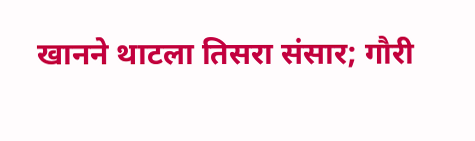खानने थाटला तिसरा संसार; गौरी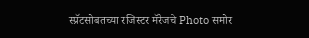स्प्रॅटसोबतच्या रजिस्टर मॅरेजचे Photo समोर